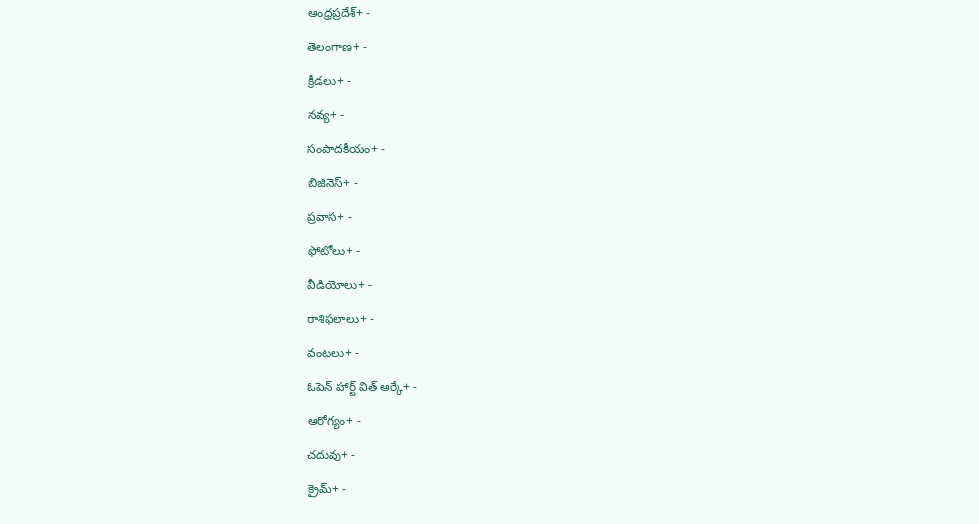ఆంధ్రప్రదేశ్+ -

తెలంగాణ+ -

క్రీడలు+ -

నవ్య+ -

సంపాదకీయం+ -

బిజినెస్+ -

ప్రవాస+ -

ఫోటోలు+ -

వీడియోలు+ -

రాశిఫలాలు+ -

వంటలు+ -

ఓపెన్ హార్ట్ విత్ ఆర్కే+ -

ఆరోగ్యం+ -

చదువు+ -

క్రైమ్+ -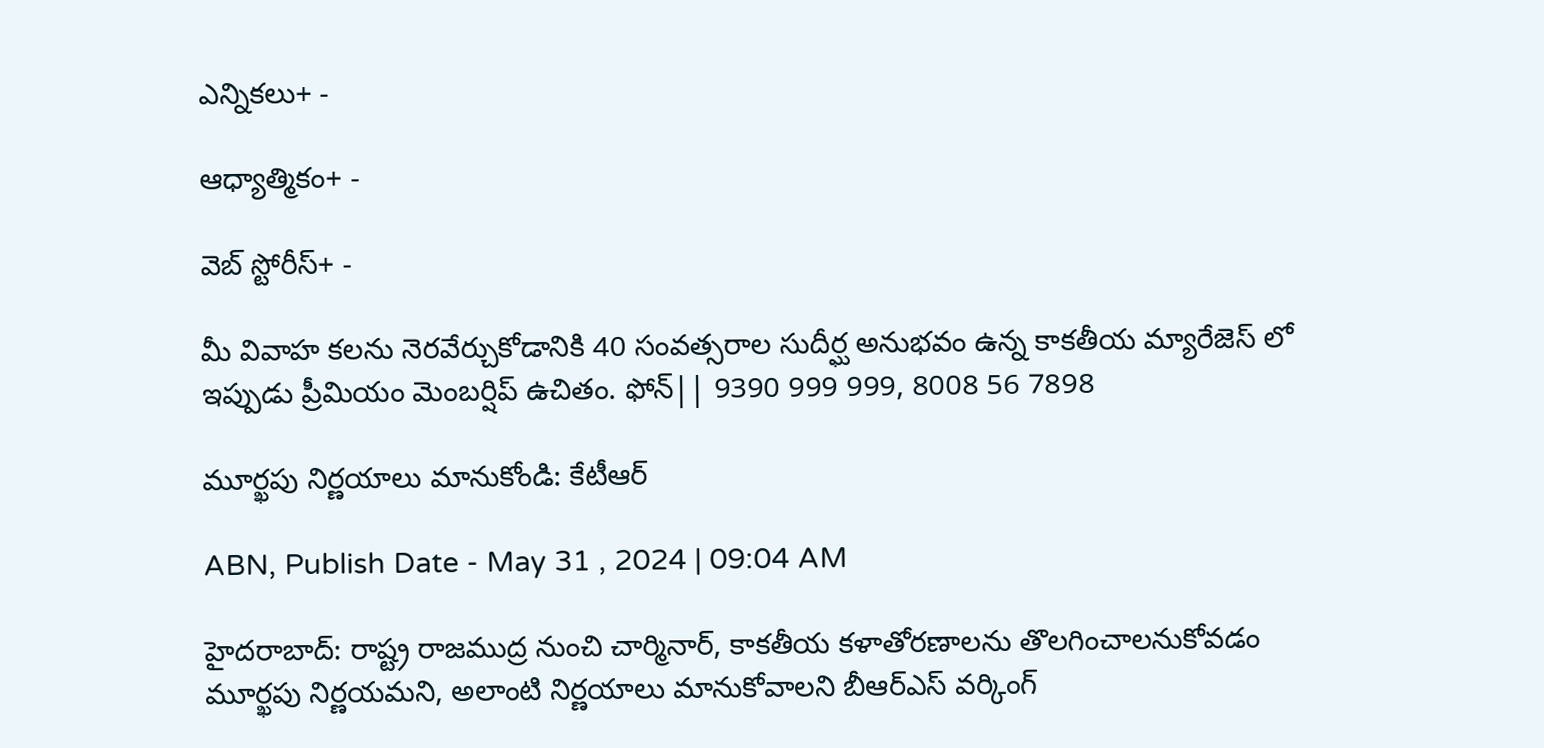ఎన్నికలు+ -

ఆధ్యాత్మికం+ -

వెబ్ స్టోరీస్+ -

మీ వివాహ కలను నెరవేర్చుకోడానికి 40 సంవత్సరాల సుదీర్ఘ అనుభవం ఉన్న కాకతీయ మ్యారేజెస్ లో ఇప్పుడు ప్రీమియం మెంబర్షిప్ ఉచితం. ఫోన్|| 9390 999 999, 8008 56 7898

మూర్ఖపు నిర్ణయాలు మానుకోండి: కేటీఆర్

ABN, Publish Date - May 31 , 2024 | 09:04 AM

హైదరాబాద్: రాష్ట్ర రాజముద్ర నుంచి చార్మినార్, కాకతీయ కళాతోరణాలను తొలగించాలనుకోవడం మూర్ఖపు నిర్ణయమని, అలాంటి నిర్ణయాలు మానుకోవాలని బీఆర్ఎస్ వర్కింగ్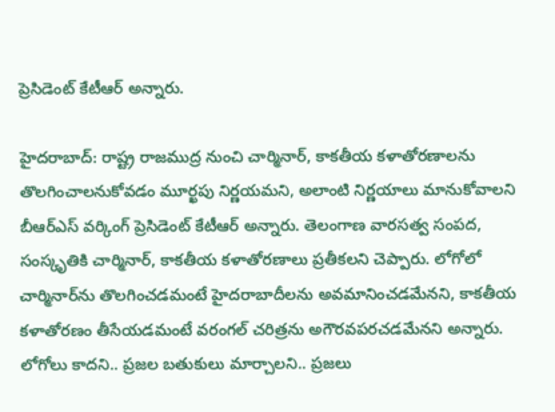ప్రెసిడెంట్ కేటీఆర్ అన్నారు.

హైదరాబాద్: రాష్ట్ర రాజముద్ర నుంచి చార్మినార్, కాకతీయ కళాతోరణాలను తొలగించాలనుకోవడం మూర్ఖపు నిర్ణయమని, అలాంటి నిర్ణయాలు మానుకోవాలని బీఆర్ఎస్ వర్కింగ్ ప్రెసిడెంట్ కేటీఆర్ అన్నారు. తెలంగాణ వారసత్వ సంపద, సంస్కృతికి చార్మినార్, కాకతీయ కళాతోరణాలు ప్రతీకలని చెప్పారు. లోగోలో చార్మినార్‌ను తొలగించడమంటే హైదరాబాదీలను అవమానించడమేనని, కాకతీయ కళాతోరణం తీసేయడమంటే వరంగల్ చరిత్రను అగౌరవపరచడమేనని అన్నారు. లోగోలు కాదని.. ప్రజల బతుకులు మార్చాలని.. ప్రజలు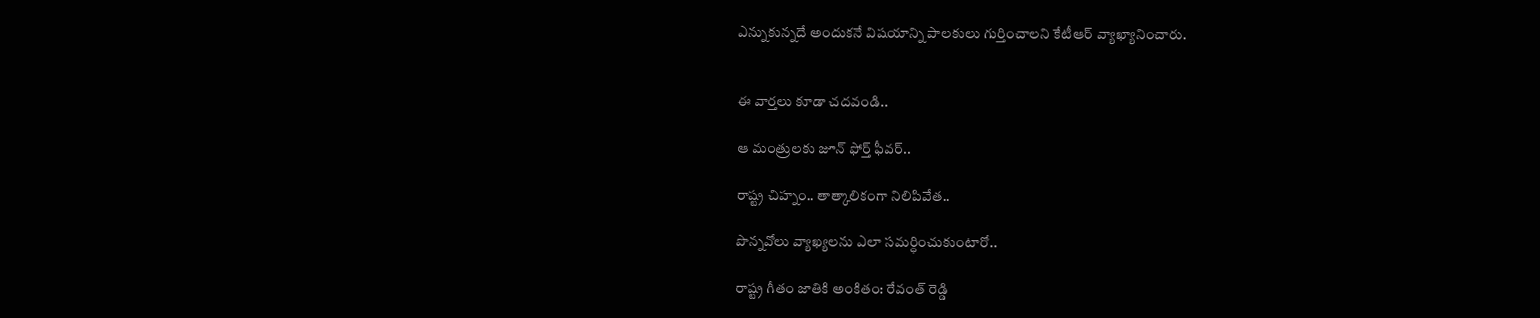ఎన్నుకున్నదే అందుకనే విషయాన్ని పాలకులు గుర్తించాలని కేటీఆర్ వ్యాఖ్యానించారు.


ఈ వార్తలు కూడా చదవండి..

ఆ మంత్రులకు జూన్ ఫోర్త్ ఫీవర్..

రాష్ట్ర చిహ్నం.. తాత్కాలికంగా నిలిపివేత..

పొన్నవోలు వ్యాఖ్యలను ఎలా సమర్ధించుకుంటారో..

రాష్ట్ర గీతం జాతికి అంకితం: రేవంత్ రెడ్డి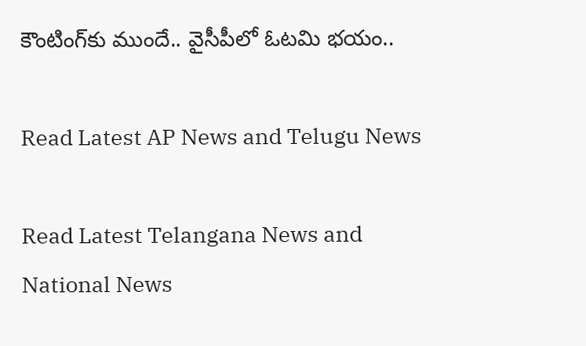కౌంటింగ్‌కు ముందే.. వైసీపీలో ఓటమి భయం..

Read Latest AP News and Telugu News

Read Latest Telangana News and National News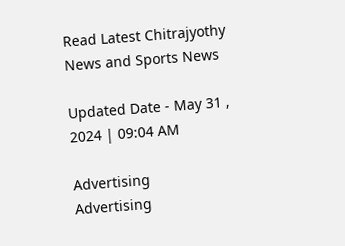Read Latest Chitrajyothy News and Sports News

Updated Date - May 31 , 2024 | 09:04 AM

Advertising
Advertising